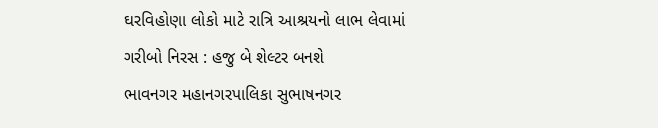ઘરવિહોણા લોકો માટે રાત્રિ આશ્રયનો લાભ લેવામાં ગરીબો નિરસ : હજુ બે શેલ્ટર બનશે
ભાવનગર મહાનગરપાલિકા સુભાષનગર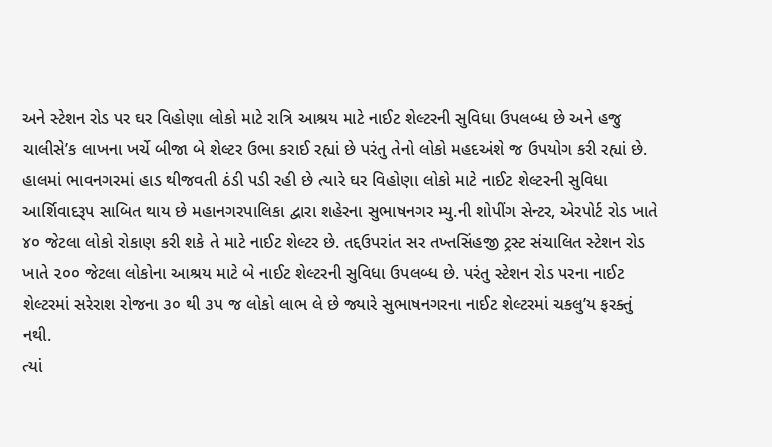અને સ્ટેશન રોડ પર ઘર વિહોણા લોકો માટે રાત્રિ આશ્રય માટે નાઈટ શેલ્ટરની સુવિધા ઉપલબ્ધ છે અને હજુ ચાલીસે’ક લાખના ખર્ચે બીજા બે શેલ્ટર ઉભા કરાઈ રહ્યાં છે પરંતુ તેનો લોકો મહદઅંશે જ ઉપયોગ કરી રહ્યાં છે.
હાલમાં ભાવનગરમાં હાડ થીજવતી ઠંડી પડી રહી છે ત્યારે ઘર વિહોણા લોકો માટે નાઈટ શેલ્ટરની સુવિધા આર્શિવાદરૂપ સાબિત થાય છે મહાનગરપાલિકા દ્વારા શહેરના સુભાષનગર મ્યુ.ની શોપીંગ સેન્ટર, એરપોર્ટ રોડ ખાતે ૪૦ જેટલા લોકો રોકાણ કરી શકે તે માટે નાઈટ શેલ્ટર છે. તદ્દઉપરાંત સર તખ્તસિંહજી ટ્રસ્ટ સંચાલિત સ્ટેશન રોડ ખાતે ૨૦૦ જેટલા લોકોના આશ્રય માટે બે નાઈટ શેલ્ટરની સુવિધા ઉપલબ્ધ છે. પરંતુ સ્ટેશન રોડ પરના નાઈટ શેલ્ટરમાં સરેરાશ રોજના ૩૦ થી ૩૫ જ લોકો લાભ લે છે જ્યારે સુભાષનગરના નાઈટ શેલ્ટરમાં ચકલુ’ય ફરક્તું નથી.
ત્યાં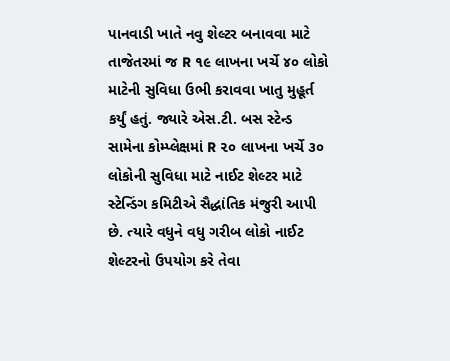પાનવાડી ખાતે નવુ શેલ્ટર બનાવવા માટે તાજેતરમાં જ R ૧૯ લાખના ખર્ચે ૪૦ લોકો માટેની સુવિધા ઉભી કરાવવા ખાતુ મુહૂર્ત કર્યું હતું. જ્યારે એસ.ટી. બસ સ્ટેન્ડ સામેના કોમ્પ્લેક્ષમાં R ૨૦ લાખના ખર્ચે ૩૦ લોકોની સુવિધા માટે નાઈટ શેલ્ટર માટે સ્ટેન્ડિંગ કમિટીએ સૈદ્ધાંતિક મંજુરી આપી છે. ત્યારે વધુને વધુ ગરીબ લોકો નાઈટ શેલ્ટરનો ઉપયોગ કરે તેવા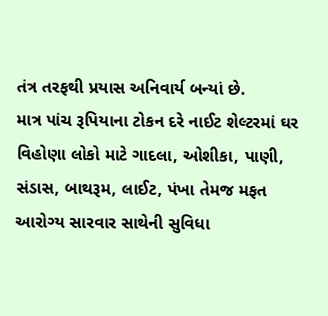તંત્ર તરફથી પ્રયાસ અનિવાર્ય બન્યાં છે.
માત્ર પાંચ રૂપિયાના ટોકન દરે નાઈટ શેલ્ટરમાં ઘર વિહોણા લોકો માટે ગાદલા, ઓશીકા, પાણી, સંડાસ, બાથરૂમ, લાઈટ, પંખા તેમજ મફત આરોગ્ય સારવાર સાથેની સુવિધા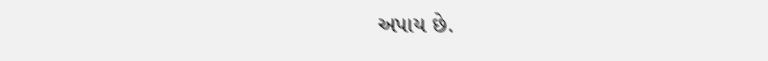અપાય છે.